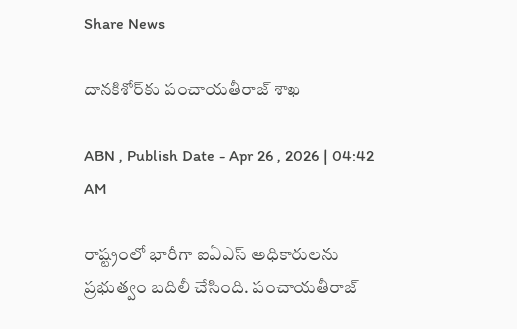Share News

దానకిశోర్‌కు పంచాయతీరాజ్‌ శాఖ

ABN , Publish Date - Apr 26 , 2026 | 04:42 AM

రాష్ట్రంలో భారీగా ఐఏఎస్‌ అధికారులను ప్రభుత్వం బదిలీ చేసింది. పంచాయతీరాజ్‌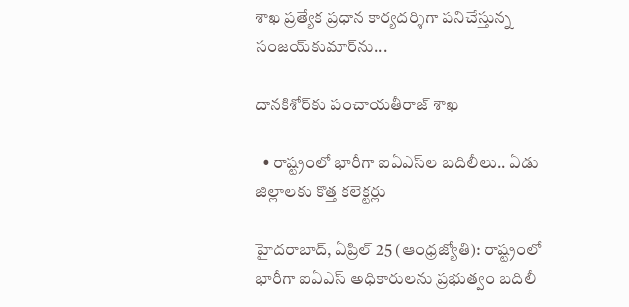శాఖ ప్రత్యేక ప్రధాన కార్యదర్శిగా పనిచేస్తున్న సంజయ్‌కుమార్‌ను...

దానకిశోర్‌కు పంచాయతీరాజ్‌ శాఖ

  • రాష్ట్రంలో భారీగా ఐఏఎస్‌ల బదిలీలు.. ఏడు జిల్లాలకు కొత్త కలెక్టర్లు

హైదరాబాద్‌, ఏప్రిల్‌ 25 (ఆంధ్రజ్యోతి): రాష్ట్రంలో భారీగా ఐఏఎస్‌ అధికారులను ప్రభుత్వం బదిలీ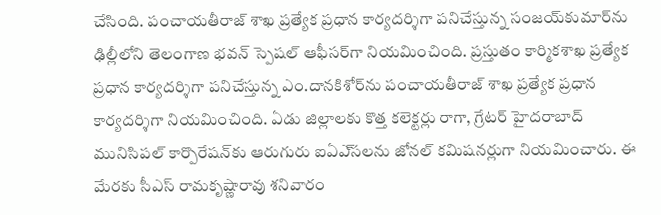చేసింది. పంచాయతీరాజ్‌ శాఖ ప్రత్యేక ప్రధాన కార్యదర్శిగా పనిచేస్తున్న సంజయ్‌కుమార్‌ను ఢిల్లీలోని తెలంగాణ భవన్‌ స్పెషల్‌ ఆఫీసర్‌గా నియమించింది. ప్రస్తుతం కార్మికశాఖ ప్రత్యేక ప్రధాన కార్యదర్శిగా పనిచేస్తున్న ఎం.దానకిశోర్‌ను పంచాయతీరాజ్‌ శాఖ ప్రత్యేక ప్రధాన కార్యదర్శిగా నియమించింది. ఏడు జిల్లాలకు కొత్త కలెక్టర్లు రాగా, గ్రేటర్‌ హైదరాబాద్‌ మునిసిపల్‌ కార్పొరేషన్‌కు ఆరుగురు ఐఏఎ్‌సలను జోనల్‌ కమిషనర్లుగా నియమించారు. ఈ మేరకు సీఎస్‌ రామకృష్ణారావు శనివారం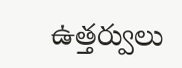ఉత్తర్వులు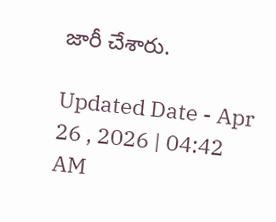జారీ చేశారు.

Updated Date - Apr 26 , 2026 | 04:42 AM